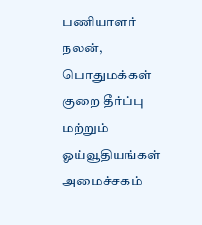பணியாளர் நலன், பொதுமக்கள் குறை தீர்ப்பு மற்றும் ஓய்வூதியங்கள் அமைச்சகம்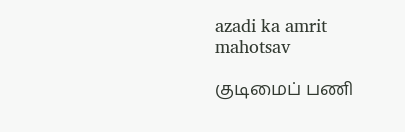azadi ka amrit mahotsav

குடிமைப் பணி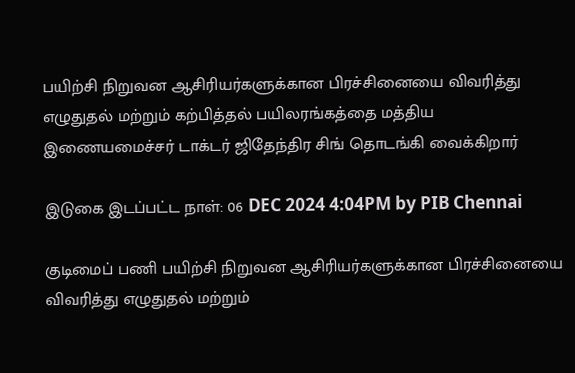பயிற்சி நிறுவன ஆசிரியர்களுக்கான பிரச்சினையை விவரித்து எழுதுதல் மற்றும் கற்பித்தல் பயிலரங்கத்தை மத்திய இணையமைச்சர் டாக்டர் ஜிதேந்திர சிங் தொடங்கி வைக்கிறார்

இடுகை இடப்பட்ட நாள்: 06 DEC 2024 4:04PM by PIB Chennai

குடிமைப் பணி பயிற்சி நிறுவன ஆசிரியர்களுக்கான பிரச்சினையை விவரித்து எழுதுதல் மற்றும்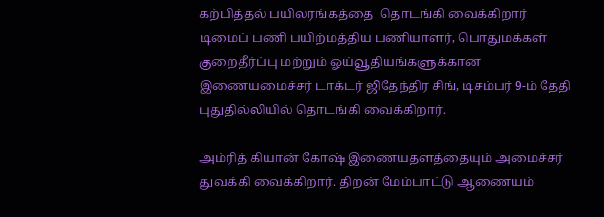கற்பித்தல் பயிலரங்கத்தை  தொடங்கி வைக்கிறார்   டிமைப் பணி பயிற்மத்திய பணியாளர், பொதுமக்கள் குறைதீர்ப்பு மற்றும் ஓய்வூதியங்களுக்கான இணையமைச்சர் டாக்டர் ஜிதேந்திர சிங், டிசம்பர் 9-ம் தேதி புதுதில்லியில் தொடங்கி வைக்கிறார்.

அம்ரித் கியான் கோஷ் இணையதளத்தையும் அமைச்சர் துவக்கி வைக்கிறார். திறன் மேம்பாட்டு ஆணையம்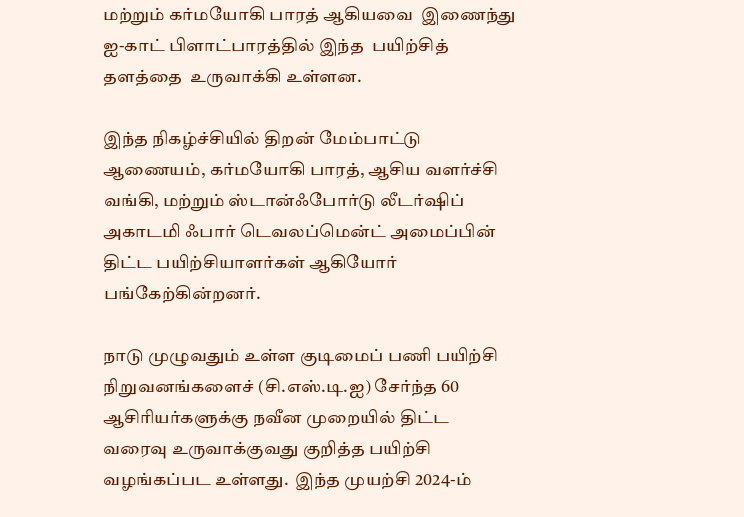மற்றும் கர்மயோகி பாரத் ஆகியவை  இணைந்து ஐ-காட் பிளாட்பாரத்தில் இந்த  பயிற்சித்  தளத்தை  உருவாக்கி உள்ளன.

இந்த நிகழ்ச்சியில் திறன் மேம்பாட்டு ஆணையம், கர்மயோகி பாரத், ஆசிய வளர்ச்சி வங்கி, மற்றும் ஸ்டான்ஃபோர்டு லீடர்ஷிப் அகாடமி ஃபார் டெவலப்மென்ட் அமைப்பின்  திட்ட பயிற்சியாளர்கள் ஆகியோர் பங்கேற்கின்றனர்.

நாடு முழுவதும் உள்ள குடிமைப் பணி பயிற்சி நிறுவனங்களைச் (சி.எஸ்.டி.ஐ) சேர்ந்த 60 ஆசிரியர்களுக்கு நவீன முறையில் திட்ட வரைவு உருவாக்குவது குறித்த பயிற்சி வழங்கப்பட உள்ளது.  இந்த முயற்சி 2024-ம்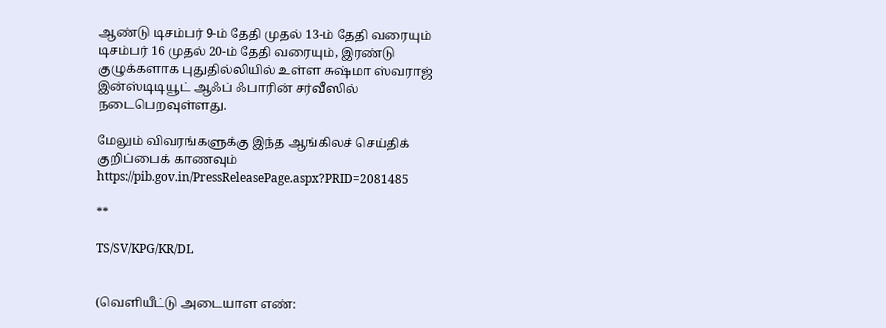ஆண்டு டிசம்பர் 9-ம் தேதி முதல் 13-ம் தேதி வரையும் டிசம்பர் 16 முதல் 20-ம் தேதி வரையும், இரண்டு குழுக்களாக புதுதில்லியில் உள்ள சுஷ்மா ஸ்வராஜ் இன்ஸ்டிடியூட் ஆஃப் ஃபாரின் சர்வீஸில் நடைபெறவுள்ளது.

மேலும் விவரங்களுக்கு இந்த ஆங்கிலச் செய்திக் குறிப்பைக் காணவும் https://pib.gov.in/PressReleasePage.aspx?PRID=2081485

**

TS/SV/KPG/KR/DL


(வெளியீட்டு அடையாள எண்: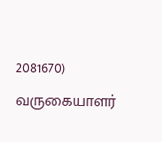2081670) வருகையாளர்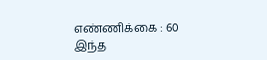எண்ணிக்கை : 60
இந்த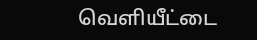வெளியீட்டை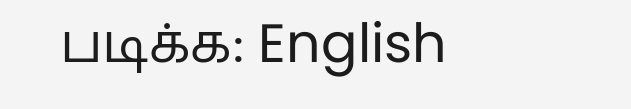படிக்க: English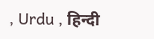, Urdu , हिन्दी